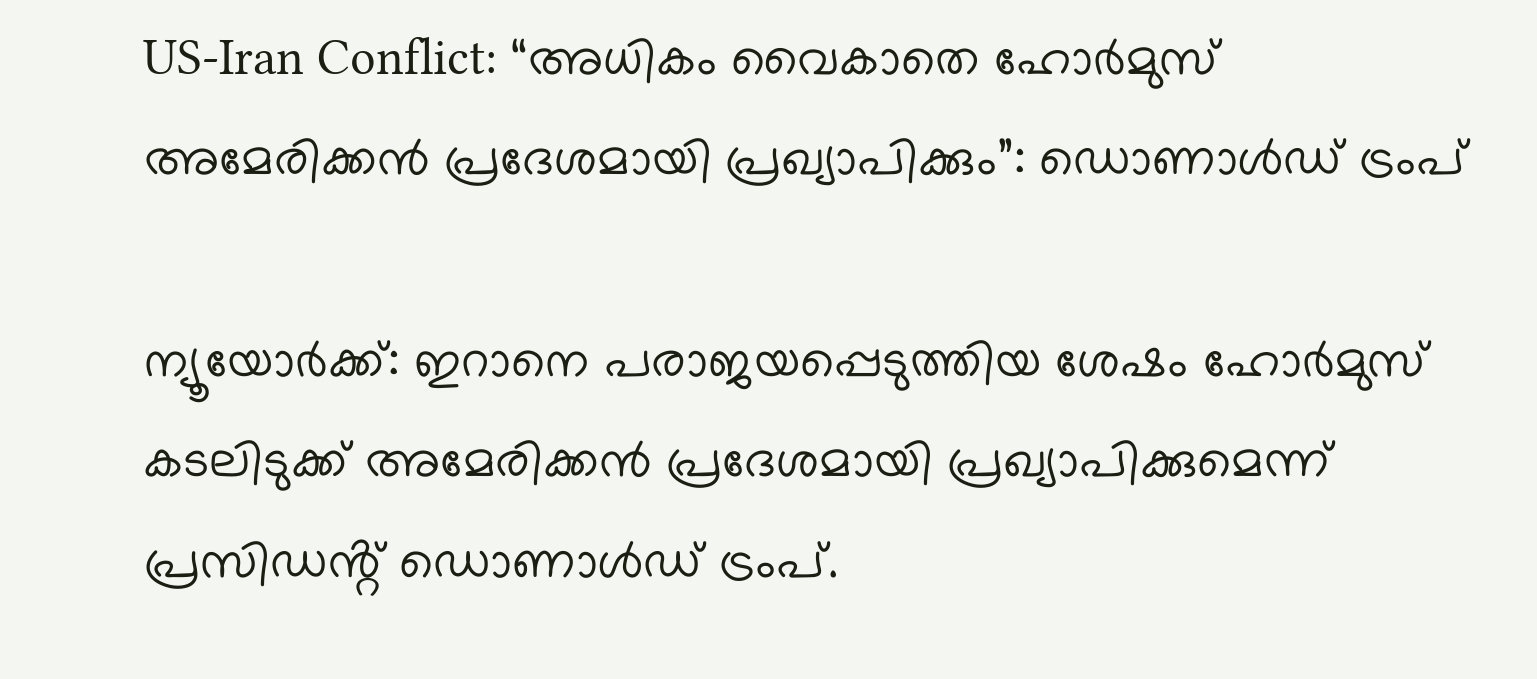US-Iran Conflict: “അധികം വൈകാതെ ഹോർമുസ് അമേരിക്കൻ പ്രദേശമായി പ്രഖ്യാപിക്കും”: ഡൊണാൾഡ് ട്രംപ്

ന്യൂയോർക്ക്: ഇറാനെ പരാജയപ്പെടുത്തിയ ശേഷം ഹോർമുസ് കടലിടുക്ക് അമേരിക്കൻ പ്രദേശമായി പ്രഖ്യാപിക്കുമെന്ന് പ്രസിഡൻ്റ് ഡൊണാൾഡ് ട്രംപ്.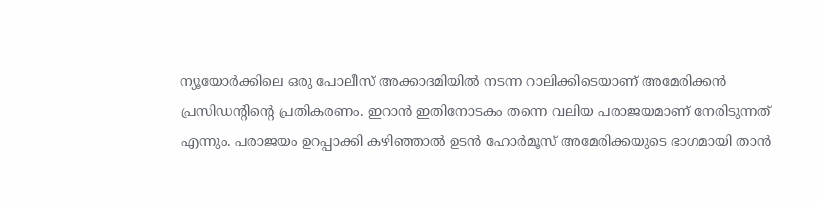ന്യൂയോർക്കിലെ ഒരു പോലീസ് അക്കാദമിയിൽ നടന്ന റാലിക്കിടെയാണ് അമേരിക്കൻ പ്രസിഡൻ്റിൻ്റെ പ്രതികരണം. ഇറാൻ ഇതിനോടകം തന്നെ വലിയ പരാജയമാണ് നേരിടുന്നത് എന്നും. പരാജയം ഉറപ്പാക്കി കഴിഞ്ഞാൽ ഉടൻ ഹോർമൂസ് അമേരിക്കയുടെ ഭാഗമായി താൻ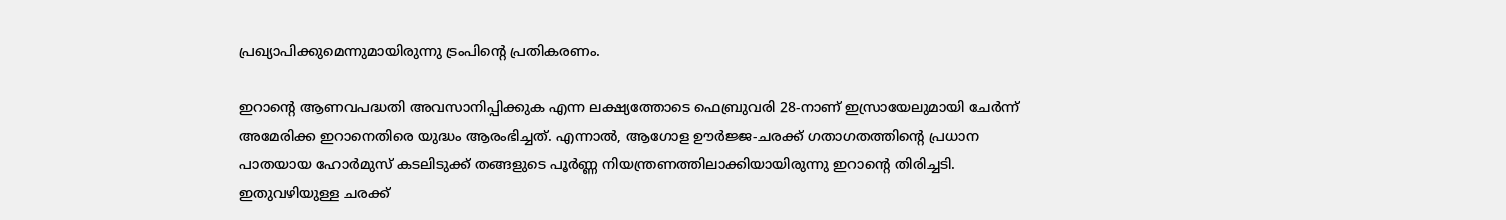പ്രഖ്യാപിക്കുമെന്നുമായിരുന്നു ട്രംപിൻ്റെ പ്രതികരണം.

ഇറാൻ്റെ ആണവപദ്ധതി അവസാനിപ്പിക്കുക എന്ന ലക്ഷ്യത്തോടെ ഫെബ്രുവരി 28-നാണ് ഇസ്രായേലുമായി ചേർന്ന് അമേരിക്ക ഇറാനെതിരെ യുദ്ധം ആരംഭിച്ചത്. എന്നാൽ, ആഗോള ഊർജ്ജ-ചരക്ക് ഗതാഗതത്തിൻ്റെ പ്രധാന പാതയായ ഹോർമുസ് കടലിടുക്ക് തങ്ങളുടെ പൂർണ്ണ നിയന്ത്രണത്തിലാക്കിയായിരുന്നു ഇറാൻ്റെ തിരിച്ചടി. ഇതുവഴിയുള്ള ചരക്ക്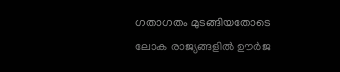ഗതാഗതം മുടങ്ങിയതോടെ ലോക രാജ്യങ്ങളിൽ ഊർജ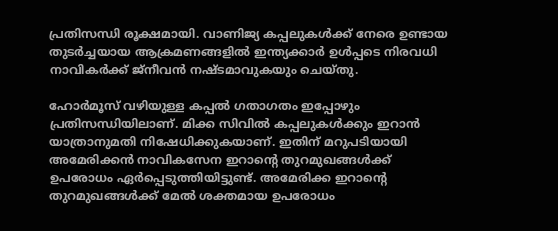പ്രതിസന്ധി രൂക്ഷമായി. വാണിജ്യ കപ്പലുകൾക്ക് നേരെ ഉണ്ടായ തുടർച്ചയായ ആക്രമണങ്ങളിൽ ഇന്ത്യക്കാർ ഉൾപ്പടെ നിരവധി നാവികർക്ക് ജ്നീവൻ നഷ്ടമാവുകയും ചെയ്തു.

ഹോർമൂസ് വഴിയുള്ള കപ്പൽ ഗതാഗതം ഇപ്പോഴും പ്രതിസന്ധിയിലാണ്. മിക്ക സിവിൽ കപ്പലുകൾക്കും ഇറാൻ യാത്രാനുമതി നിഷേധിക്കുകയാണ്. ഇതിന് മറുപടിയായി അമേരിക്കൻ നാവികസേന ഇറാൻ്റെ തുറമുഖങ്ങൾക്ക് ഉപരോധം ഏർപ്പെടുത്തിയിട്ടുണ്ട്. അമേരിക്ക ഇറാൻ്റെ തുറമുഖങ്ങൾക്ക് മേൽ ശക്തമായ ഉപരോധം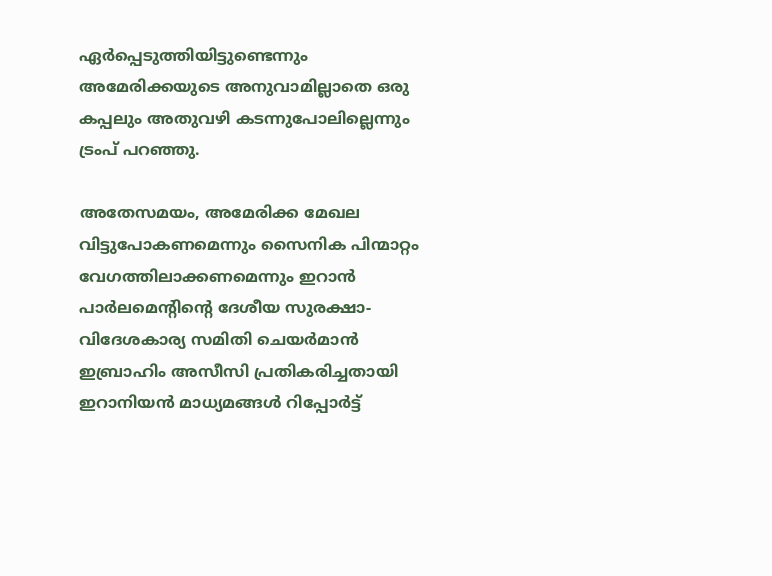ഏർപ്പെടുത്തിയിട്ടുണ്ടെന്നും അമേരിക്കയുടെ അനുവാമില്ലാതെ ഒരു കപ്പലും അതുവഴി കടന്നുപോലില്ലെന്നും ട്രംപ് പറഞ്ഞു.

അതേസമയം, അമേരിക്ക മേഖല വിട്ടുപോകണമെന്നും സൈനിക പിന്മാറ്റം വേഗത്തിലാക്കണമെന്നും ഇറാൻ പാർലമെൻ്റിൻ്റെ ദേശീയ സുരക്ഷാ-വിദേശകാര്യ സമിതി ചെയർമാൻ ഇബ്രാഹിം അസീസി പ്രതികരിച്ചതായി ഇറാനിയൻ മാധ്യമങ്ങൾ റിപ്പോർട്ട്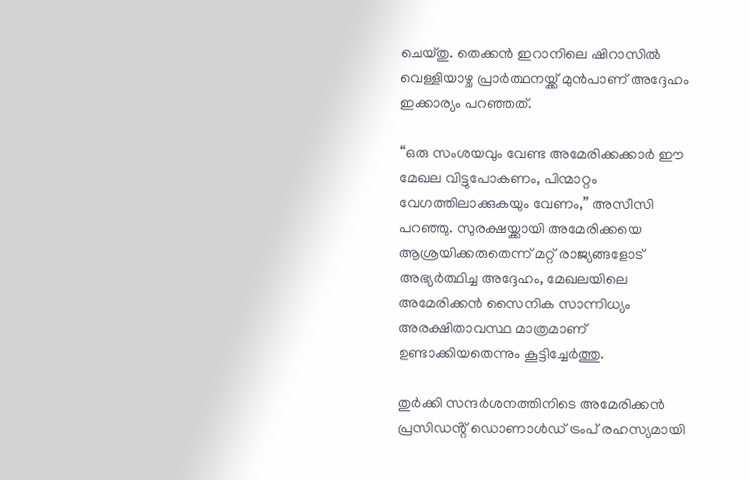ചെയ്തു. തെക്കൻ ഇറാനിലെ ഷിറാസിൽ വെള്ളിയാഴ്ച പ്രാർത്ഥനയ്ക്ക് മുൻപാണ് അദ്ദേഹം ഇക്കാര്യം പറഞ്ഞത്.

“ഒരു സംശയവും വേണ്ട അമേരിക്കക്കാർ ഈ മേഖല വിട്ടുപോകണം, പിന്മാറ്റം വേഗത്തിലാക്കുകയും വേണം,” അസീസി പറഞ്ഞു. സുരക്ഷയ്ക്കായി അമേരിക്കയെ ആശ്രയിക്കരുതെന്ന് മറ്റ് രാജ്യങ്ങളോട് അഭ്യർത്ഥിച്ച അദ്ദേഹം, മേഖലയിലെ അമേരിക്കൻ സൈനിക സാന്നിധ്യം അരക്ഷിതാവസ്ഥ മാത്രമാണ് ഉണ്ടാക്കിയതെന്നും കൂട്ടിച്ചേർത്തു.

തുർക്കി സന്ദർശനത്തിനിടെ അമേരിക്കൻ പ്രസിഡൻ്റ് ഡൊണാൾഡ് ട്രംപ് രഹസ്യമായി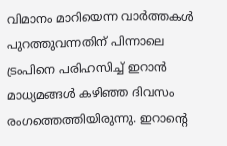വിമാനം മാറിയെന്ന വാർത്തകൾ പുറത്തുവന്നതിന് പിന്നാലെ ട്രംപിനെ പരിഹസിച്ച് ഇറാൻ മാധ്യമങ്ങൾ കഴിഞ്ഞ ദിവസം രംഗത്തെത്തിയിരുന്നു. ഇറാൻ്റെ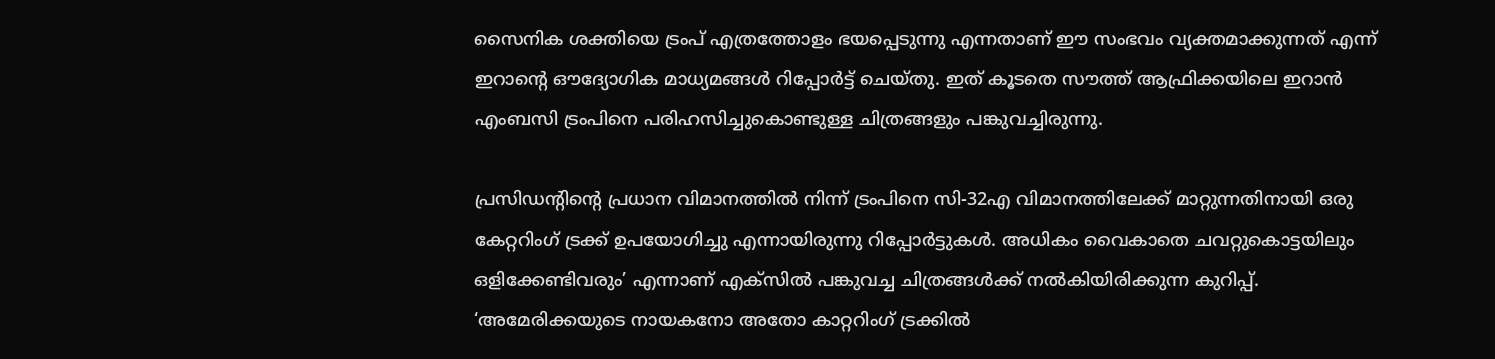സൈനിക ശക്തിയെ ട്രംപ് എത്രത്തോളം ഭയപ്പെടുന്നു എന്നതാണ് ഈ സംഭവം വ്യക്തമാക്കുന്നത് എന്ന് ഇറാൻ്റെ ഔദ്യോഗിക മാധ്യമങ്ങൾ റിപ്പോർട്ട് ചെയ്തു. ഇത് കൂടതെ സൗത്ത് ആഫ്രിക്കയിലെ ഇറാൻ എംബസി ട്രംപിനെ പരിഹസിച്ചുകൊണ്ടുള്ള ചിത്രങ്ങളും പങ്കുവച്ചിരുന്നു.

പ്രസിഡൻ്റിൻ്റെ പ്രധാന വിമാനത്തിൽ നിന്ന് ട്രംപിനെ സി-32എ വിമാനത്തിലേക്ക് മാറ്റുന്നതിനായി ഒരു കേറ്ററിംഗ് ട്രക്ക് ഉപയോഗിച്ചു എന്നായിരുന്നു റിപ്പോർട്ടുകൾ. അധികം വൈകാതെ ചവറ്റുകൊട്ടയിലും ഒളിക്കേണ്ടിവരും’ എന്നാണ് എക്സിൽ പങ്കുവച്ച ചിത്രങ്ങൾക്ക് നൽകിയിരിക്കുന്ന കുറിപ്പ്. ‘അമേരിക്കയുടെ നായകനോ അതോ കാറ്ററിംഗ് ട്രക്കിൽ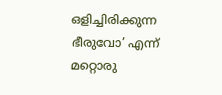ഒളിച്ചിരിക്കുന്ന ഭീരുവോ’ എന്ന് മറ്റൊരു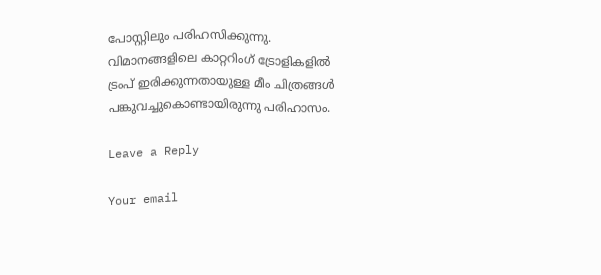പോസ്റ്റിലും പരിഹസിക്കുന്നു. വിമാനങ്ങളിലെ കാറ്ററിംഗ് ട്രോളികളിൽ ട്രംപ് ഇരിക്കുന്നതായുള്ള മീം ചിത്രങ്ങൾ പങ്കുവച്ചുകൊണ്ടായിരുന്നു പരിഹാസം.

Leave a Reply

Your email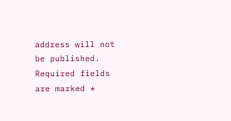address will not be published. Required fields are marked *